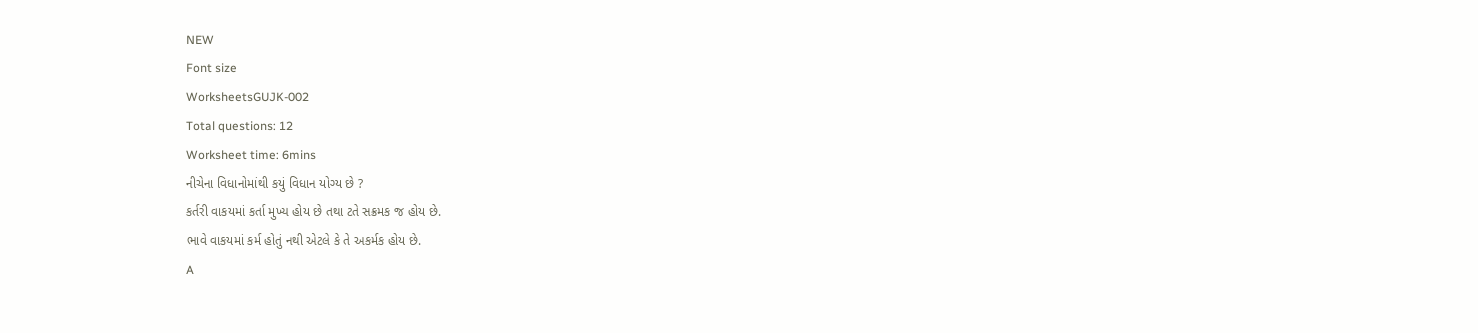NEW
Font size
WorksheetsGUJK-002
Total questions: 12
Worksheet time: 6mins
નીચેના વિધાનોમાંથી કયું વિધાન યોગ્ય છે ?
કર્તરી વાકયમાં કર્તા મુખ્ય હોય છે તથા ટતે સક્રમક જ હોય છે.
ભાવે વાકયમાં કર્મ હોતું નથી એટલે કે તે અકર્મક હોય છે.
A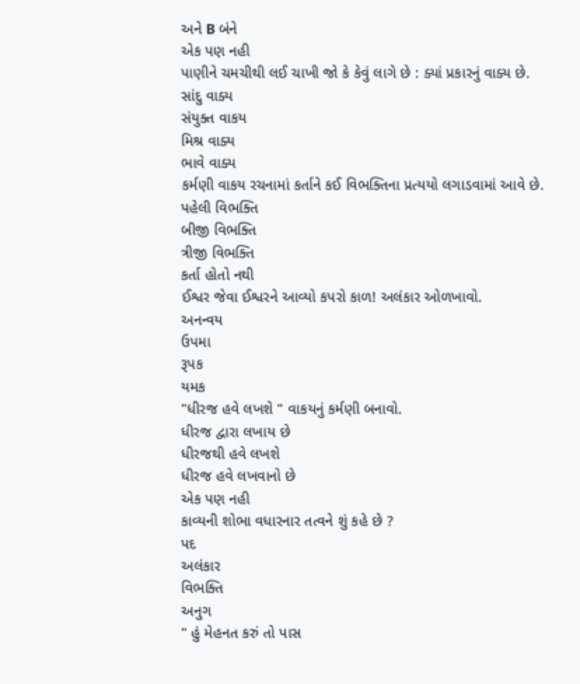અને B બંને
એક પણ નહી
પાણીને ચમચીથી લઈ ચાખી જો કે કેવું લાગે છે : ક્યાં પ્રકારનું વાક્ય છે.
સાંદુ વાક્ય
સંયુક્ત વાકય
મિશ્ર વાક્ય
ભાવે વાક્ય
કર્મણી વાકય રચનામાં કર્તાને કઈ વિભક્તિના પ્રત્યયો લગાડવામાં આવે છે.
પહેલી વિભક્તિ
બીજી વિભક્તિ
ત્રીજી વિભક્તિ
કર્તા હોતો નથી
ઈશ્વર જેવા ઈશ્વરને આવ્યો કપરો કાળ! અલંકાર ઓળખાવો.
અનન્વય
ઉપમા
રૂપક
યમક
"ધીરજ હવે લખશે " વાકયનું કર્મણી બનાવો.
ધીરજ દ્વારા લખાય છે
ધીરજથી હવે લખશે
ધીરજ હવે લખવાનો છે
એક પણ નહી
કાવ્યની શોભા વધારનાર તત્વને શું કહે છે ?
પદ
અલંકાર
વિભક્તિ
અનુગ
" હું મેહનત કરું તો પાસ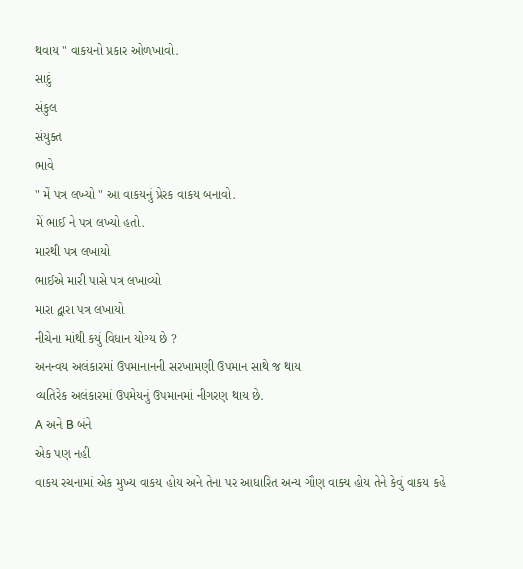થવાય " વાકયનો પ્રકાર ઓળખાવો.
સાદું
સંકુલ
સંયુક્ત
ભાવે
" મેં પત્ર લખ્યો " આ વાકયનું પ્રેરક વાકય બનાવો.
મેં ભાઈ ને પત્ર લખ્યો હતો.
મારથી પત્ર લખાયો
ભાઈએ મારી પાસે પત્ર લખાવ્યો
મારા દ્વારા પત્ર લખાયો
નીચેના માંથી કયું વિધાન યોગ્ય છે ?
અનન્વય અલંકારમાં ઉપમાનાનની સરખામણી ઉપમાન સાથે જ થાય
વ્યતિરેક અલંકારમાં ઉપમેયનું ઉપમાનમાં નીગરણ થાય છે.
A અને B બંને
એક પણ નહી
વાકય રચનામાં એક મુખ્ય વાકય હોય અને તેના પર આધારિત અન્ય ગૌણ વાક્ય હોય તેને કેવું વાકય કહે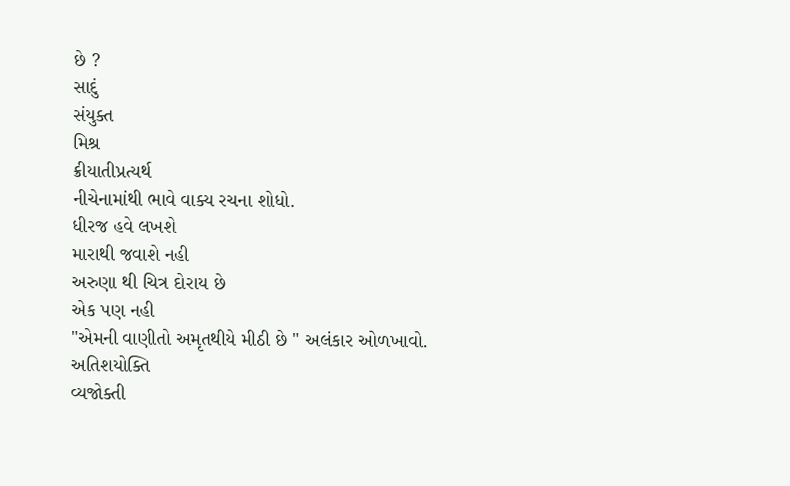છે ?
સાદું
સંયુક્ત
મિશ્ર
ક્રીયાતીપ્રત્યર્થ
નીચેનામાંથી ભાવે વાક્ય રચના શોધો.
ધીરજ હવે લખશે
મારાથી જવાશે નહી
અરુણા થી ચિત્ર દોરાય છે
એક પણ નહી
"એમની વાણીતો અમૃતથીયે મીઠી છે " અલંકાર ઓળખાવો.
અતિશયોક્તિ
વ્યજોક્તી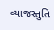વ્યાજસ્તુતિ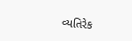વ્યતિરેક